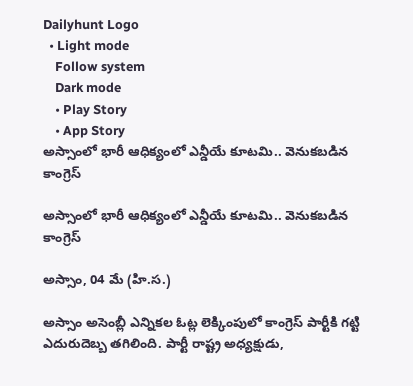Dailyhunt Logo
  • Light mode
    Follow system
    Dark mode
    • Play Story
    • App Story
అస్సాంలో భారీ ఆధిక్యంలో ఎన్డీయే కూటమి.. వెనుకబడిన కాంగ్రెస్

అస్సాంలో భారీ ఆధిక్యంలో ఎన్డీయే కూటమి.. వెనుకబడిన కాంగ్రెస్

అస్సాం, 04 మే (హి.స.)

అస్సాం అసెంబ్లీ ఎన్నికల ఓట్ల లెక్కింపులో కాంగ్రెస్ పార్టీకి గట్టి ఎదురుదెబ్బ తగిలింది. పార్టీ రాష్ట్ర అధ్యక్షుడు,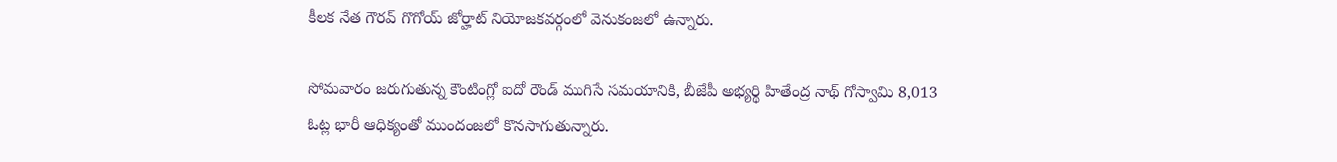కీలక నేత గౌరవ్ గొగోయ్ జోర్హాట్ నియోజకవర్గంలో వెనుకంజలో ఉన్నారు.

సోమవారం జరుగుతున్న కౌంటింగ్లో ఐదో రౌండ్ ముగిసే సమయానికి, బీజేపీ అభ్యర్థి హితేంద్ర నాథ్ గోస్వామి 8,013 ఓట్ల భారీ ఆధిక్యంతో ముందంజలో కొనసాగుతున్నారు.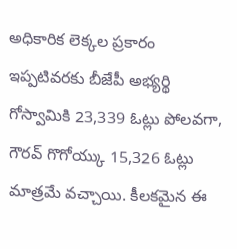అధికారిక లెక్కల ప్రకారం ఇప్పటివరకు బీజేపీ అభ్యర్థి గోస్వామికి 23,339 ఓట్లు పోలవగా, గౌరవ్ గొగోయ్కు 15,326 ఓట్లు మాత్రమే వచ్చాయి. కీలకమైన ఈ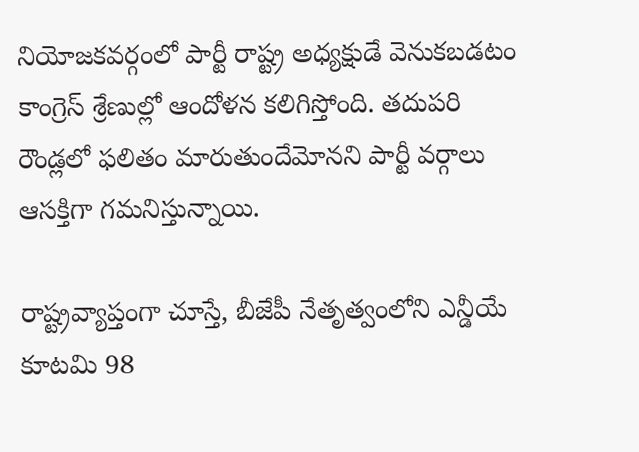నియోజకవర్గంలో పార్టీ రాష్ట్ర అధ్యక్షుడే వెనుకబడటం కాంగ్రెస్ శ్రేణుల్లో ఆందోళన కలిగిస్తోంది. తదుపరి రౌండ్లలో ఫలితం మారుతుందేమోనని పార్టీ వర్గాలు ఆసక్తిగా గమనిస్తున్నాయి.

రాష్ట్రవ్యాప్తంగా చూస్తే, బీజేపీ నేతృత్వంలోని ఎన్డీయే కూటమి 98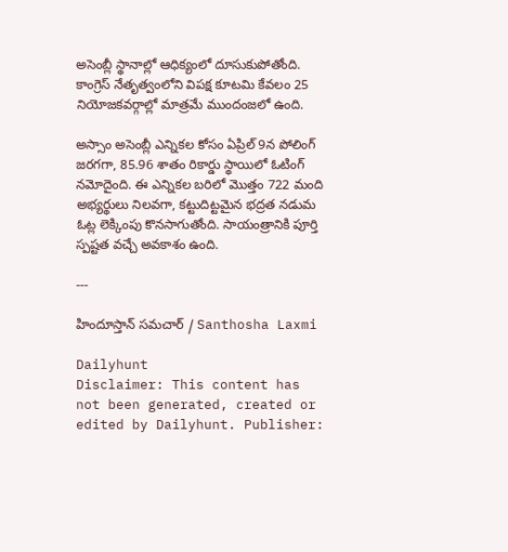అసెంబ్లీ స్థానాల్లో ఆధిక్యంలో దూసుకుపోతోంది. కాంగ్రెస్ నేతృత్వంలోని విపక్ష కూటమి కేవలం 25 నియోజకవర్గాల్లో మాత్రమే ముందంజలో ఉంది.

అస్సాం అసెంబ్లీ ఎన్నికల కోసం ఏప్రిల్ 9న పోలింగ్ జరగగా, 85.96 శాతం రికార్డు స్థాయిలో ఓటింగ్ నమోదైంది. ఈ ఎన్నికల బరిలో మొత్తం 722 మంది అభ్యర్థులు నిలవగా, కట్టుదిట్టమైన భద్రత నడుమ ఓట్ల లెక్కింపు కొనసాగుతోంది. సాయంత్రానికి పూర్తి స్పష్టత వచ్చే అవకాశం ఉంది.

---

హిందూస్తాన్ సమచార్ / Santhosha Laxmi

Dailyhunt
Disclaimer: This content has not been generated, created or edited by Dailyhunt. Publisher: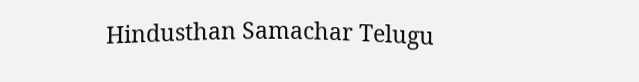Hindusthan Samachar Telugu